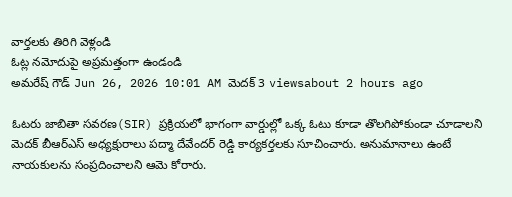వార్తలకు తిరిగి వెళ్లండి
ఓట్ల నమోదుపై అప్రమత్తంగా ఉండండి
అమరేష్ గౌడ్ Jun 26, 2026 10:01 AM మెదక్ 3 viewsabout 2 hours ago

ఓటరు జాబితా సవరణ(SIR) ప్రక్రియలో భాగంగా వార్డుల్లో ఒక్క ఓటు కూడా తొలగిపోకుండా చూడాలని మెదక్ బీఆర్ఎస్ అధ్యక్షురాలు పద్మా దేవేందర్ రెడ్డి కార్యకర్తలకు సూచించారు. అనుమానాలు ఉంటే నాయకులను సంప్రదించాలని ఆమె కోరారు.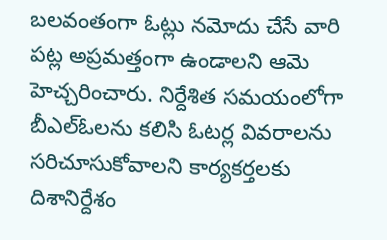బలవంతంగా ఓట్లు నమోదు చేసే వారి పట్ల అప్రమత్తంగా ఉండాలని ఆమె హెచ్చరించారు. నిర్దేశిత సమయంలోగా బీఎల్ఓలను కలిసి ఓటర్ల వివరాలను సరిచూసుకోవాలని కార్యకర్తలకు దిశానిర్దేశం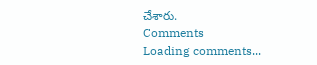చేశారు.
Comments
Loading comments...